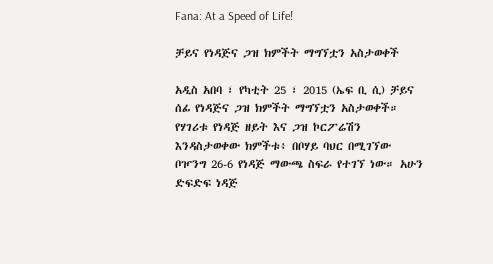Fana: At a Speed of Life!

ቻይና የነዳጅና ጋዝ ክምችት ማግኘቷን አስታወቀች

አዲስ አበባ ፣ የካቲት 25 ፣ 2015 (ኤፍ ቢ ሲ) ቻይና ሰፊ የነዳጅና ጋዝ ክምችት ማግኘቷን አስታወቀች። የሃገሪቱ የነዳጅ ዘይት እና ጋዝ ኮርፖሬሽን እንዳስታወቀው ክምችቱ፥ በቦሃይ ባህር በሚገኘው ቦዦንግ 26-6 የነዳጅ ማውጫ ስፍራ የተገኘ ነው። አሁን ድፍድፍ ነዳጅ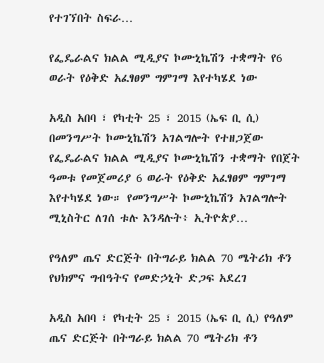የተገኘበት ስፍራ…

የፌዴራልና ክልል ሚዲያና ኮሙኒኬሽን ተቋማት የ6 ወራት የዕቅድ አፈፃፀም ግምገማ እየተካሄደ ነው

አዲስ አበባ ፣ የካቲት 25 ፣ 2015 (ኤፍ ቢ ሲ) በመንግሥት ኮሙኒኬሽን አገልግሎት የተዘጋጀው የፌዴራልና ክልል ሚዲያና ኮሙኒኬሽን ተቋማት የበጀት ዓመቱ የመጀመሪያ 6 ወራት የዕቅድ አፈፃፀም ግምገማ እየተካሄደ ነው። የመንግሥት ኮሙኒኬሽን አገልግሎት ሚኒስትር ለገሰ ቱሉ እንዳሉት፥ ኢትዮጵያ…

የዓለም ጤና ድርጅት በትግራይ ክልል 70 ሜትሪክ ቶን የህክምና ግብዓትና የመድኃኒት ድጋፍ አደረገ

አዲስ አበባ ፣ የካቲት 25 ፣ 2015 (ኤፍ ቢ ሲ) የዓለም ጤና ድርጅት በትግራይ ክልል 70 ሜትሪክ ቶን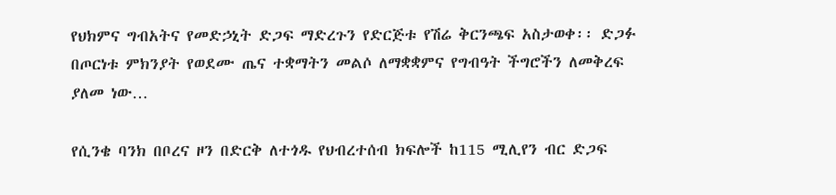የህክምና ግብአትና የመድኃኒት ድጋፍ ማድረጉን የድርጅቱ የሽሬ ቅርንጫፍ አስታወቀ፡፡ ድጋፉ በጦርነቱ ምክንያት የወደሙ ጤና ተቋማትን መልሶ ለማቋቋምና የግብዓት ችግሮችን ለመቅረፍ ያለመ ነው…

የሲንቄ ባንክ በቦረና ዞን በድርቅ ለተጎዱ የህብረተሰብ ክፍሎች ከ115 ሚሊየን ብር ድጋፍ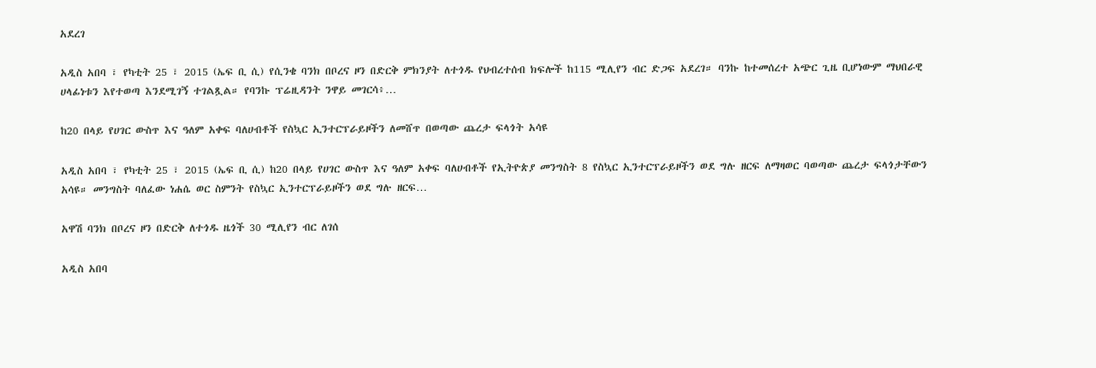አደረገ

አዲስ አበባ ፣ የካቲት 25 ፣ 2015 (ኤፍ ቢ ሲ) የሲንቄ ባንክ በቦረና ዞን በድርቅ ምክንያት ለተጎዱ የህብረተሰብ ክፍሎች ከ115 ሚሊየን ብር ድጋፍ አደረገ። ባንኩ ከተመሰረተ አጭር ጊዜ ቢሆነውም ማህበራዊ ሀላፊነቱን እየተወጣ እንደሚገኝ ተገልጿል። የባንኩ ፕሬዚዳንት ንዋይ መገርሳ፥…

ከ20 በላይ የሀገር ውስጥ እና ዓለም አቀፍ ባለሀብቶች የስኳር ኢንተርፕራይዞችን ለመሸጥ በወጣው ጨረታ ፍላጎት አሳዩ

አዲስ አበባ ፣ የካቲት 25 ፣ 2015 (ኤፍ ቢ ሲ) ከ20 በላይ የሀገር ውስጥ እና ዓለም አቀፍ ባለሀብቶች የኢትዮጵያ መንግስት 8 የስኳር ኢንተርፕራይዞችን ወደ ግሉ ዘርፍ ለማዛወር ባወጣው ጨረታ ፍላጎታቸውን አሳዩ። መንግስት ባለፈው ነሐሴ ወር ስምንት የስኳር ኢንተርፕራይዞችን ወደ ግሉ ዘርፍ…

አዋሽ ባንክ በቦረና ዞን በድርቅ ለተጎዱ ዜጎች 30 ሚሊየን ብር ለገሰ

አዲስ አበባ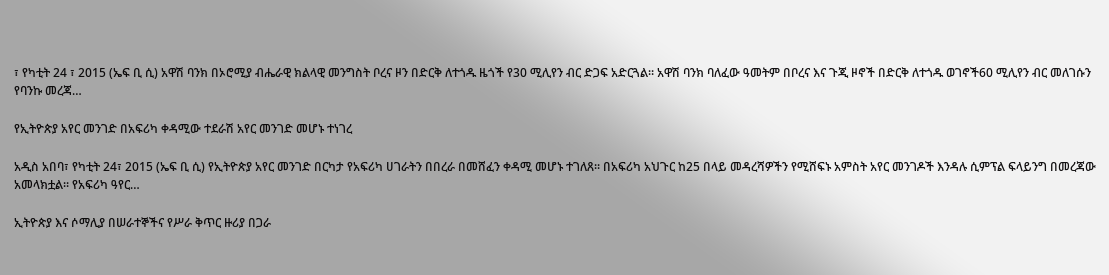፣ የካቲት 24 ፣ 2015 (ኤፍ ቢ ሲ) አዋሽ ባንክ በኦሮሚያ ብሔራዊ ክልላዊ መንግስት ቦረና ዞን በድርቅ ለተጎዱ ዜጎች የ30 ሚሊየን ብር ድጋፍ አድርጓል። አዋሽ ባንክ ባለፈው ዓመትም በቦረና እና ጉጂ ዞኖች በድርቅ ለተጎዱ ወገኖች60 ሚሊየን ብር መለገሱን የባንኩ መረጃ…

የኢትዮጵያ አየር መንገድ በአፍሪካ ቀዳሚው ተደራሽ አየር መንገድ መሆኑ ተነገረ

አዲስ አበባ፣ የካቲት 24፣ 2015 (ኤፍ ቢ ሲ) የኢትዮጵያ አየር መንገድ በርካታ የአፍሪካ ሀገራትን በበረራ በመሸፈን ቀዳሚ መሆኑ ተገለጸ፡፡ በአፍሪካ አህጉር ከ25 በላይ መዳረሻዎችን የሚሸፍኑ አምስት አየር መንገዶች እንዳሉ ሲምፕል ፍላይንግ በመረጃው አመላክቷል፡፡ የአፍሪካ ዓየር…

ኢትዮጵያ እና ሶማሊያ በሠራተኞችና የሥራ ቅጥር ዙሪያ በጋራ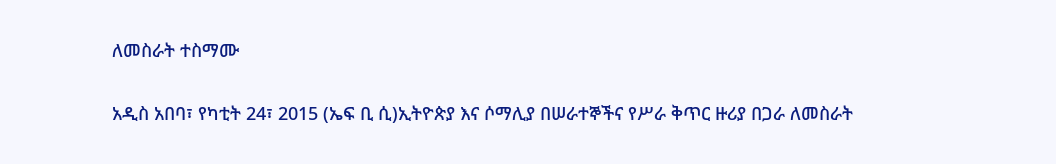ለመስራት ተስማሙ

አዲስ አበባ፣ የካቲት 24፣ 2015 (ኤፍ ቢ ሲ)ኢትዮጵያ እና ሶማሊያ በሠራተኞችና የሥራ ቅጥር ዙሪያ በጋራ ለመስራት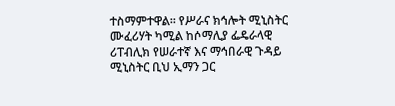ተስማምተዋል፡፡ የሥራና ክኅሎት ሚኒስትር ሙፈሪሃት ካሚል ከሶማሊያ ፌዴራላዊ ሪፐብሊክ የሠራተኛ እና ማኅበራዊ ጉዳይ ሚኒስትር ቢህ ኢማን ጋር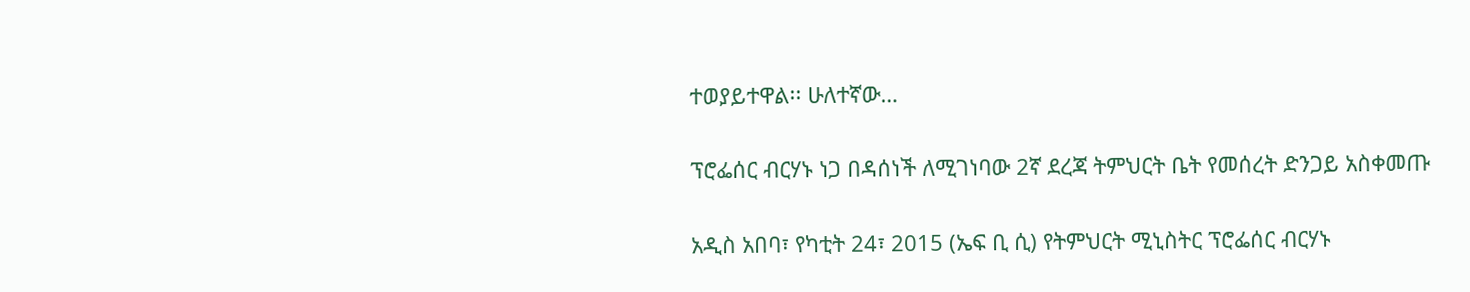ተወያይተዋል፡፡ ሁለተኛው…

ፕሮፌሰር ብርሃኑ ነጋ በዳሰነች ለሚገነባው 2ኛ ደረጃ ትምህርት ቤት የመሰረት ድንጋይ አስቀመጡ

አዲስ አበባ፣ የካቲት 24፣ 2015 (ኤፍ ቢ ሲ) የትምህርት ሚኒስትር ፕሮፌሰር ብርሃኑ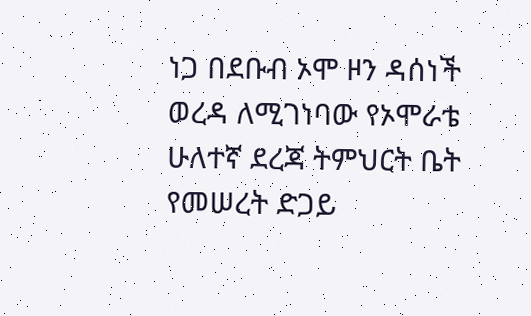ነጋ በደቡብ ኦሞ ዞን ዳሰነች ወረዳ ለሚገነባው የኦሞራቴ ሁለተኛ ደረጃ ትምህርት ቤት የመሠረት ድጋይ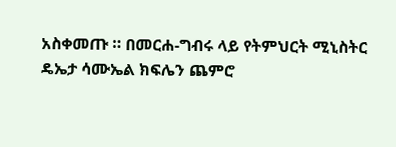አስቀመጡ ። በመርሐ-ግብሩ ላይ የትምህርት ሚኒስትር ዴኤታ ሳሙኤል ክፍሌን ጨምሮ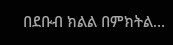በደቡብ ክልል በምክትል…